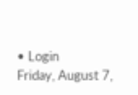• Login
Friday, August 7,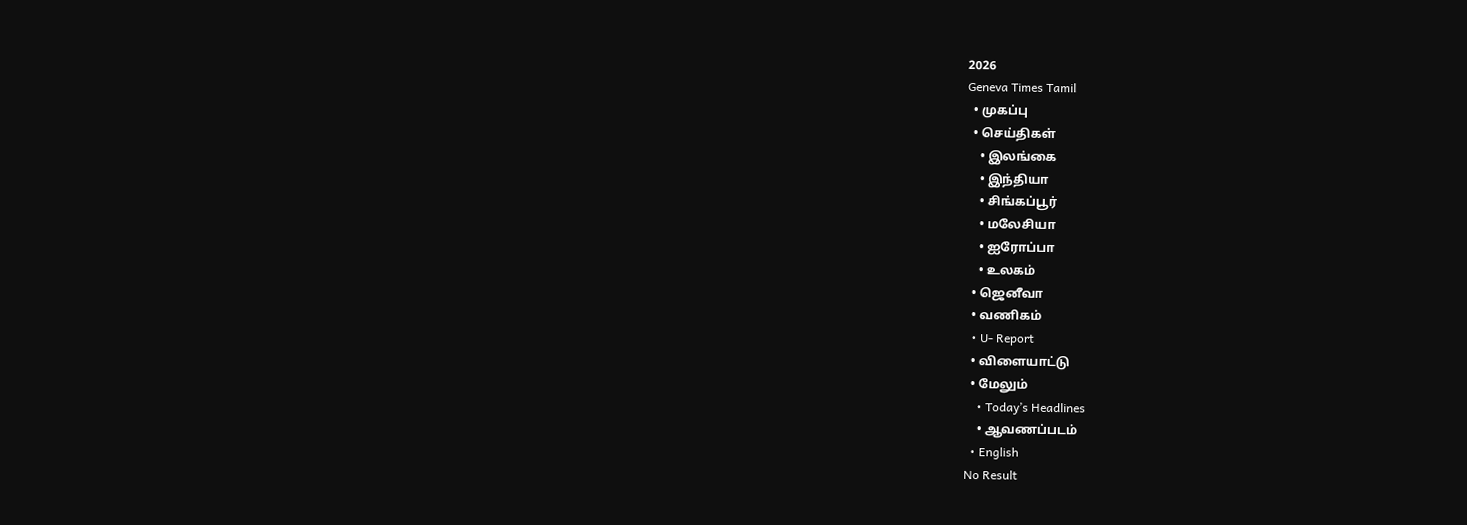2026
Geneva Times Tamil
  • முகப்பு
  • செய்திகள்
    • இலங்கை
    • இந்தியா
    • சிங்கப்பூர்
    • மலேசியா
    • ஐரோப்பா
    • உலகம்
  • ஜெனீவா
  • வணிகம்
  • U- Report
  • விளையாட்டு
  • மேலும்
    • Today’s Headlines
    • ஆவணப்படம்
  • English
No Result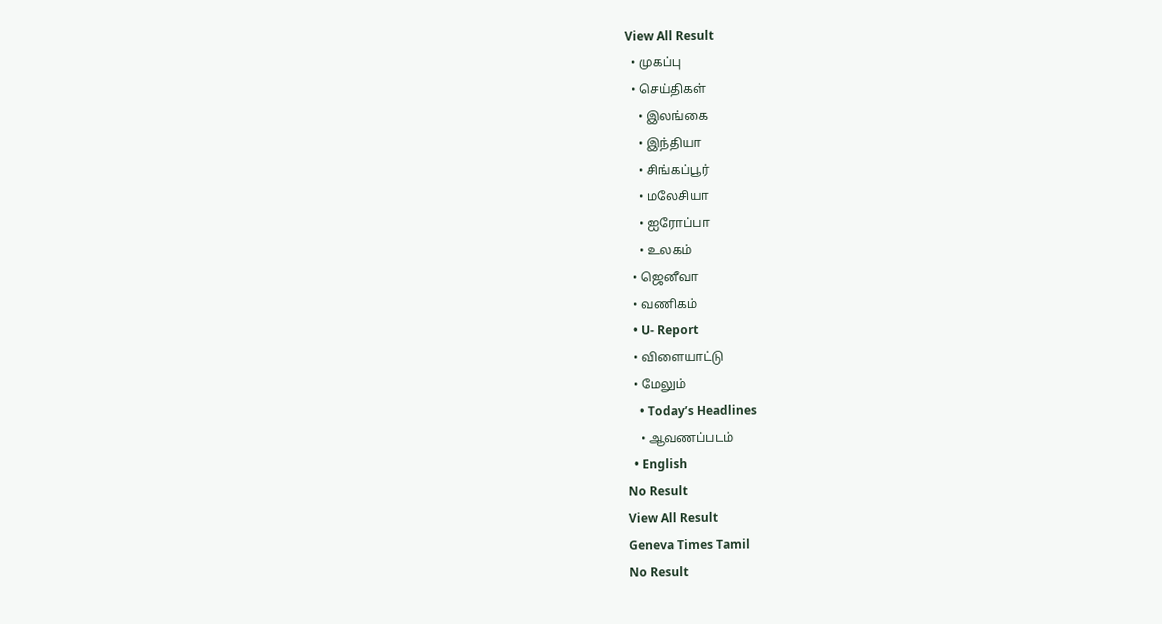View All Result
  • முகப்பு
  • செய்திகள்
    • இலங்கை
    • இந்தியா
    • சிங்கப்பூர்
    • மலேசியா
    • ஐரோப்பா
    • உலகம்
  • ஜெனீவா
  • வணிகம்
  • U- Report
  • விளையாட்டு
  • மேலும்
    • Today’s Headlines
    • ஆவணப்படம்
  • English
No Result
View All Result
Geneva Times Tamil
No Result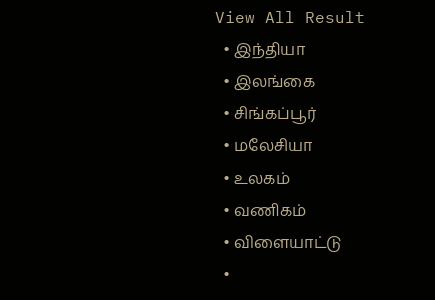View All Result
  • இந்தியா
  • இலங்கை
  • சிங்கப்பூர்
  • மலேசியா
  • உலகம்
  • வணிகம்
  • விளையாட்டு
  •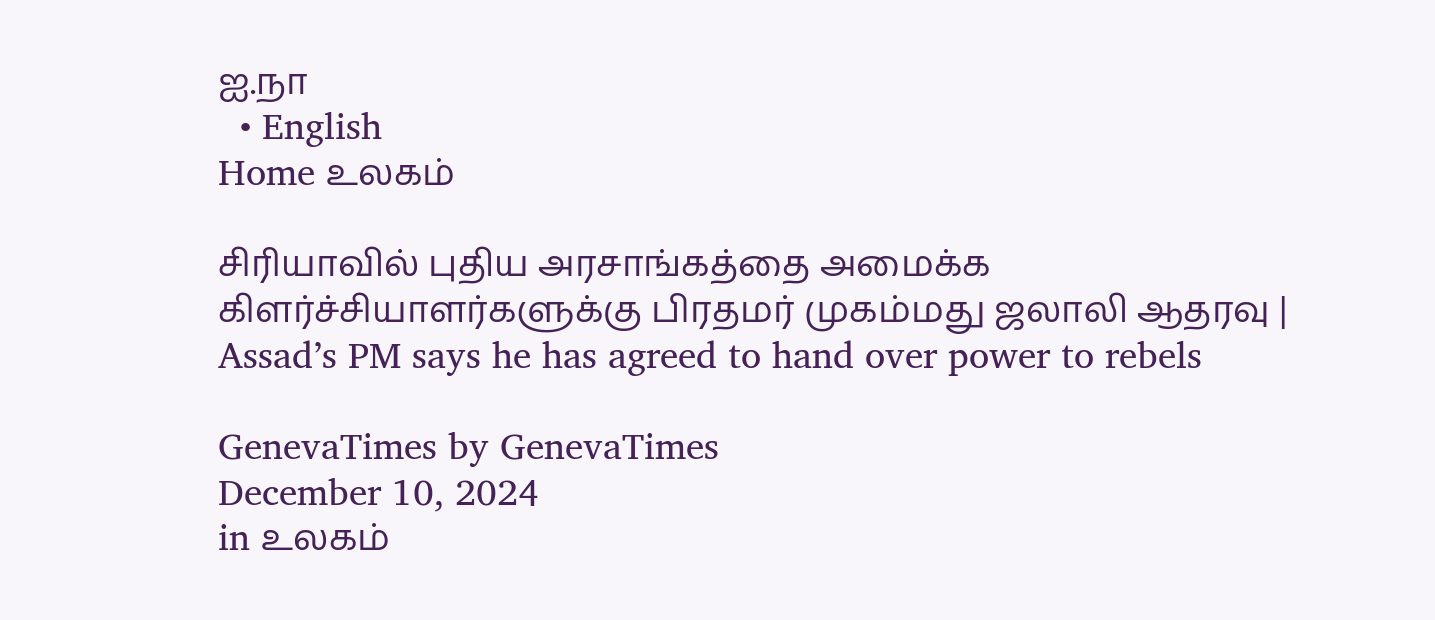ஐ.நா
  • English
Home உலகம்

சிரியாவில் புதிய அரசாங்கத்தை அமைக்க கிளர்ச்சியாளர்களுக்கு பிரதமர் முகம்மது ஜலாலி ஆதரவு | Assad’s PM says he has agreed to hand over power to rebels

GenevaTimes by GenevaTimes
December 10, 2024
in உலகம்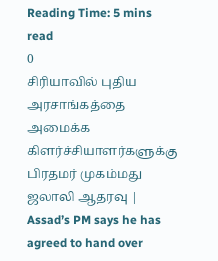Reading Time: 5 mins read
0
சிரியாவில் புதிய அரசாங்கத்தை அமைக்க கிளர்ச்சியாளர்களுக்கு பிரதமர் முகம்மது ஜலாலி ஆதரவு | Assad’s PM says he has agreed to hand over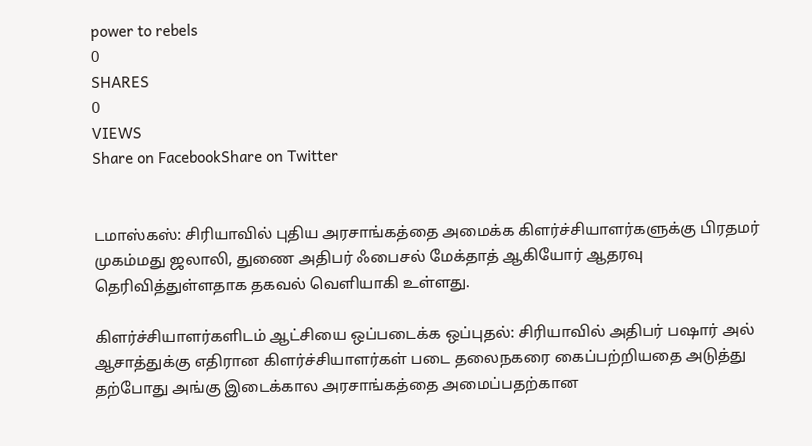power to rebels
0
SHARES
0
VIEWS
Share on FacebookShare on Twitter


டமாஸ்கஸ்: சிரியாவில் புதிய அரசாங்கத்தை அமைக்க கிளர்ச்சியாளர்களுக்கு பிரதமர் முகம்மது ஜலாலி, துணை அதிபர் ஃபைசல் மேக்தாத் ஆகியோர் ஆதரவு தெரிவித்துள்ளதாக தகவல் வெளியாகி உள்ளது.

கிளர்ச்சியாளர்களிடம் ஆட்சியை ஒப்படைக்க ஒப்புதல்: சிரியாவில் அதிபர் பஷார் அல் ஆசாத்துக்கு எதிரான கிளர்ச்சியாளர்கள் படை தலைநகரை கைப்பற்றியதை அடுத்து தற்போது அங்கு இடைக்கால அரசாங்கத்தை அமைப்பதற்கான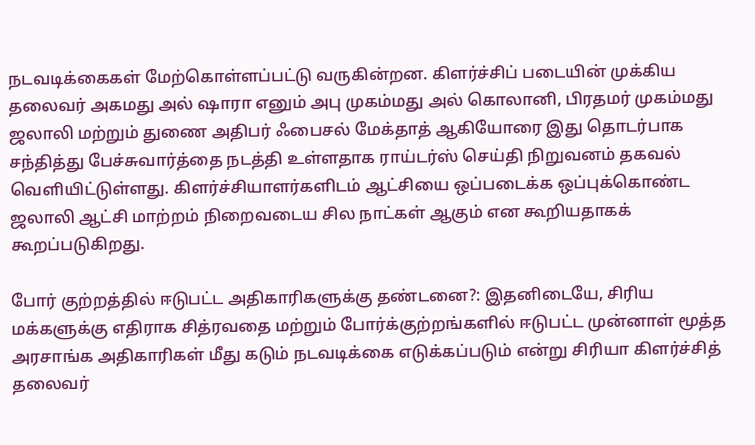நடவடிக்கைகள் மேற்கொள்ளப்பட்டு வருகின்றன. கிளர்ச்சிப் படையின் முக்கிய தலைவர் அகமது அல் ஷாரா எனும் அபு முகம்மது அல் கொலானி, பிரதமர் முகம்மது ஜலாலி மற்றும் துணை அதிபர் ஃபைசல் மேக்தாத் ஆகியோரை இது தொடர்பாக சந்தித்து பேச்சுவார்த்தை நடத்தி உள்ளதாக ராய்டர்ஸ் செய்தி நிறுவனம் தகவல் வெளியிட்டுள்ளது. கிளர்ச்சியாளர்களிடம் ஆட்சியை ஒப்படைக்க ஒப்புக்கொண்ட ஜலாலி ஆட்சி மாற்றம் நிறைவடைய சில நாட்கள் ஆகும் என கூறியதாகக் கூறப்படுகிறது.

போர் குற்றத்தில் ஈடுபட்ட அதிகாரிகளுக்கு தண்டனை?: இதனிடையே, சிரிய மக்களுக்கு எதிராக சித்ரவதை மற்றும் போர்க்குற்றங்களில் ஈடுபட்ட முன்னாள் மூத்த அரசாங்க அதிகாரிகள் மீது கடும் நடவடிக்கை எடுக்கப்படும் என்று சிரியா கிளர்ச்சித் தலைவர்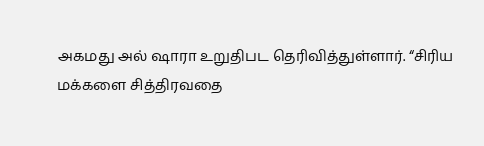அகமது அல் ஷாரா உறுதிபட தெரிவித்துள்ளார். “சிரிய மக்களை சித்திரவதை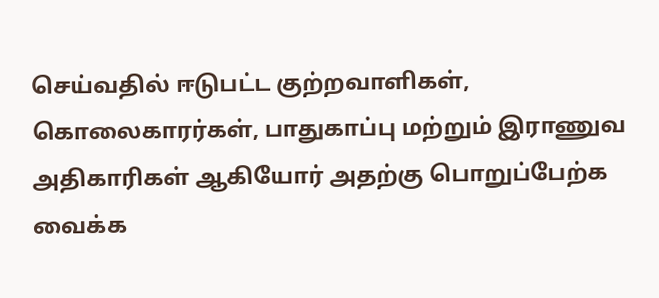செய்வதில் ஈடுபட்ட குற்றவாளிகள், கொலைகாரர்கள், பாதுகாப்பு மற்றும் இராணுவ அதிகாரிகள் ஆகியோர் அதற்கு பொறுப்பேற்க வைக்க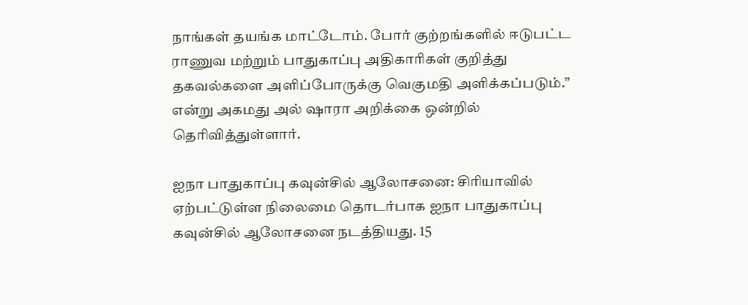நாங்கள் தயங்க மாட்டோம். போர் குற்றங்களில் ஈடுபட்ட ராணுவ மற்றும் பாதுகாப்பு அதிகாரிகள் குறித்து தகவல்களை அளிப்போருக்கு வெகுமதி அளிக்கப்படும்.” என்று அகமது அல் ஷாரா அறிக்கை ஒன்றில் தெரிவித்துள்ளார்.

ஐநா பாதுகாப்பு கவுன்சில் ஆலோசனை: சிரியாவில் ஏற்பட்டுள்ள நிலைமை தொடர்பாக ஐநா பாதுகாப்பு கவுன்சில் ஆலோசனை நடத்தியது. 15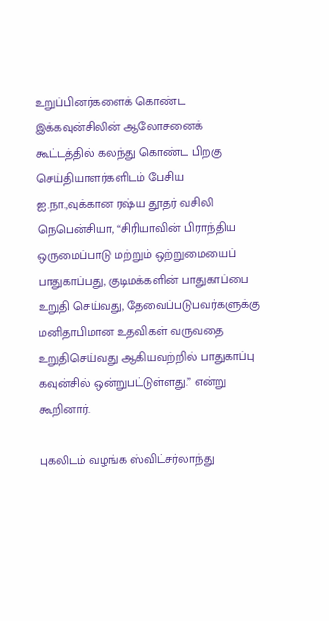உறுப்பினர்களைக் கொண்ட இக்கவுன்சிலின் ஆலோசனைக் கூட்டத்தில் கலந்து கொண்ட பிறகு செய்தியாளர்களிடம் பேசிய ஐ.நா.,வுக்கான ரஷ்ய தூதர் வசிலி நெபென்சியா, “சிரியாவின் பிராந்திய ஒருமைப்பாடு மற்றும் ஒற்றுமையைப் பாதுகாப்பது, குடிமக்களின் பாதுகாப்பை உறுதி செய்வது, தேவைப்படுபவர்களுக்கு மனிதாபிமான உதவிகள் வருவதை உறுதிசெய்வது ஆகியவற்றில் பாதுகாப்பு கவுன்சில் ஒன்றுபட்டுள்ளது.” என்று கூறினார்.

புகலிடம் வழங்க ஸ்விட்சர்லாந்து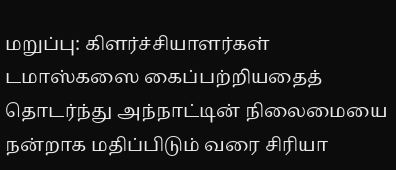மறுப்பு: கிளர்ச்சியாளர்கள் டமாஸ்கஸை கைப்பற்றியதைத் தொடர்ந்து அந்நாட்டின் நிலைமையை நன்றாக மதிப்பிடும் வரை சிரியா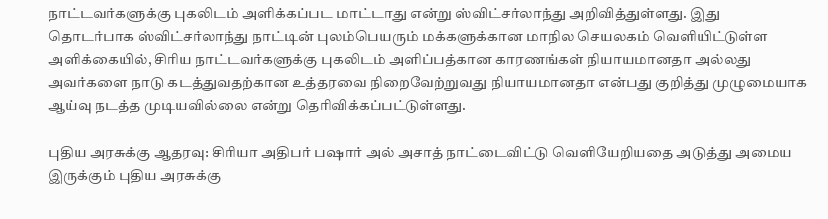நாட்டவர்களுக்கு புகலிடம் அளிக்கப்பட மாட்டாது என்று ஸ்விட்சர்லாந்து அறிவித்துள்ளது. இது தொடர்பாக ஸ்விட்சர்லாந்து நாட்டின் புலம்பெயரும் மக்களுக்கான மாநில செயலகம் வெளியிட்டுள்ள அளிக்கையில், சிரிய நாட்டவர்களுக்கு புகலிடம் அளிப்பத்கான காரணங்கள் நியாயமானதா அல்லது அவர்களை நாடு கடத்துவதற்கான உத்தரவை நிறைவேற்றுவது நியாயமானதா என்பது குறித்து முழுமையாக ஆய்வு நடத்த முடியவில்லை என்று தெரிவிக்கப்பட்டுள்ளது.

புதிய அரசுக்கு ஆதரவு: சிரியா அதிபர் பஷார் அல் அசாத் நாட்டைவிட்டு வெளியேறியதை அடுத்து அமைய இருக்கும் புதிய அரசுக்கு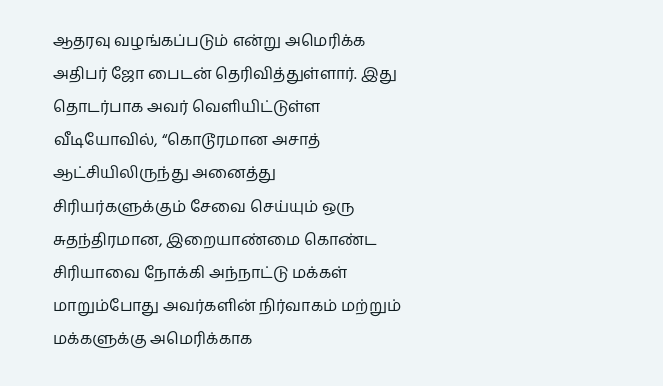ஆதரவு வழங்கப்படும் என்று அமெரிக்க அதிபர் ஜோ பைடன் தெரிவித்துள்ளார். இது தொடர்பாக அவர் வெளியிட்டுள்ள வீடியோவில், “கொடூரமான அசாத் ஆட்சியிலிருந்து அனைத்து சிரியர்களுக்கும் சேவை செய்யும் ஒரு சுதந்திரமான, இறையாண்மை கொண்ட சிரியாவை நோக்கி அந்நாட்டு மக்கள் மாறும்போது அவர்களின் நிர்வாகம் மற்றும் மக்களுக்கு அமெரிக்காக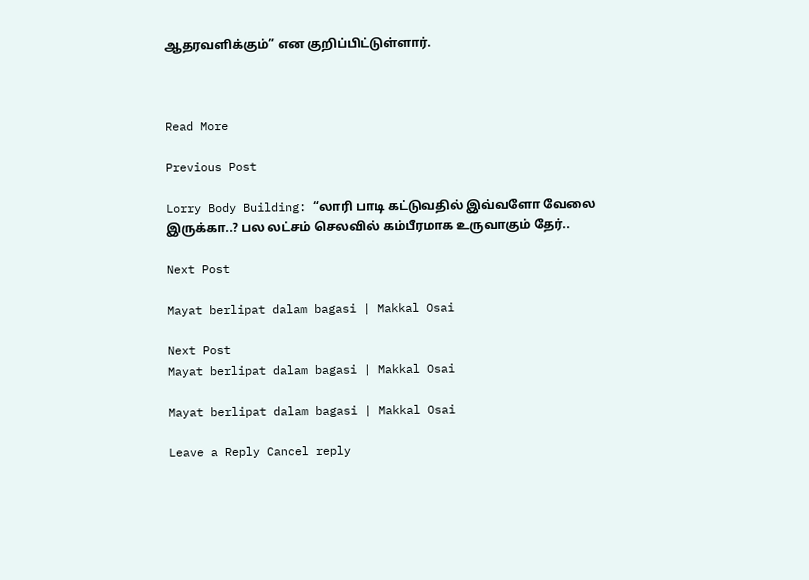ஆதரவளிக்கும்” என குறிப்பிட்டுள்ளார்.



Read More

Previous Post

Lorry Body Building: “லாரி பாடி கட்டுவதில் இவ்வளோ வேலை இருக்கா..? பல லட்சம் செலவில் கம்பீரமாக உருவாகும் தேர்..

Next Post

Mayat berlipat dalam bagasi | Makkal Osai

Next Post
Mayat berlipat dalam bagasi | Makkal Osai

Mayat berlipat dalam bagasi | Makkal Osai

Leave a Reply Cancel reply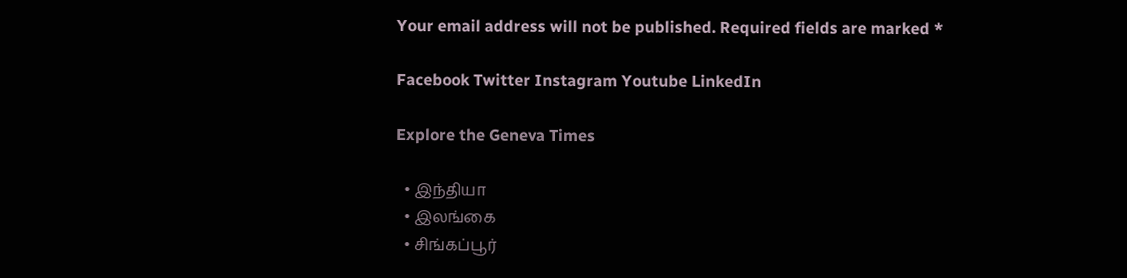Your email address will not be published. Required fields are marked *

Facebook Twitter Instagram Youtube LinkedIn

Explore the Geneva Times

  • இந்தியா
  • இலங்கை
  • சிங்கப்பூர்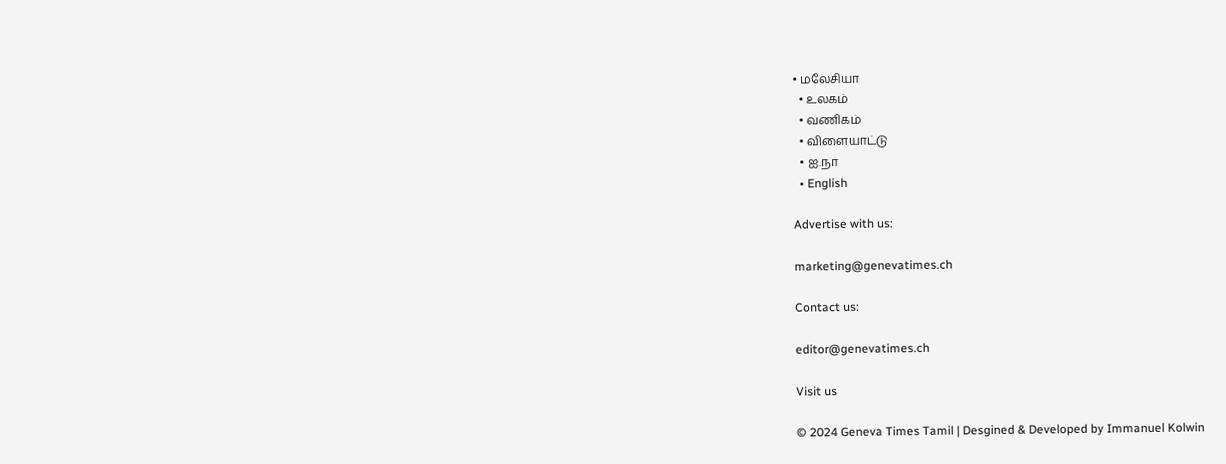• மலேசியா
  • உலகம்
  • வணிகம்
  • விளையாட்டு
  • ஐ.நா
  • English

Advertise with us:

marketing@genevatimes.ch

Contact us:

editor@genevatimes.ch

Visit us

© 2024 Geneva Times Tamil | Desgined & Developed by Immanuel Kolwin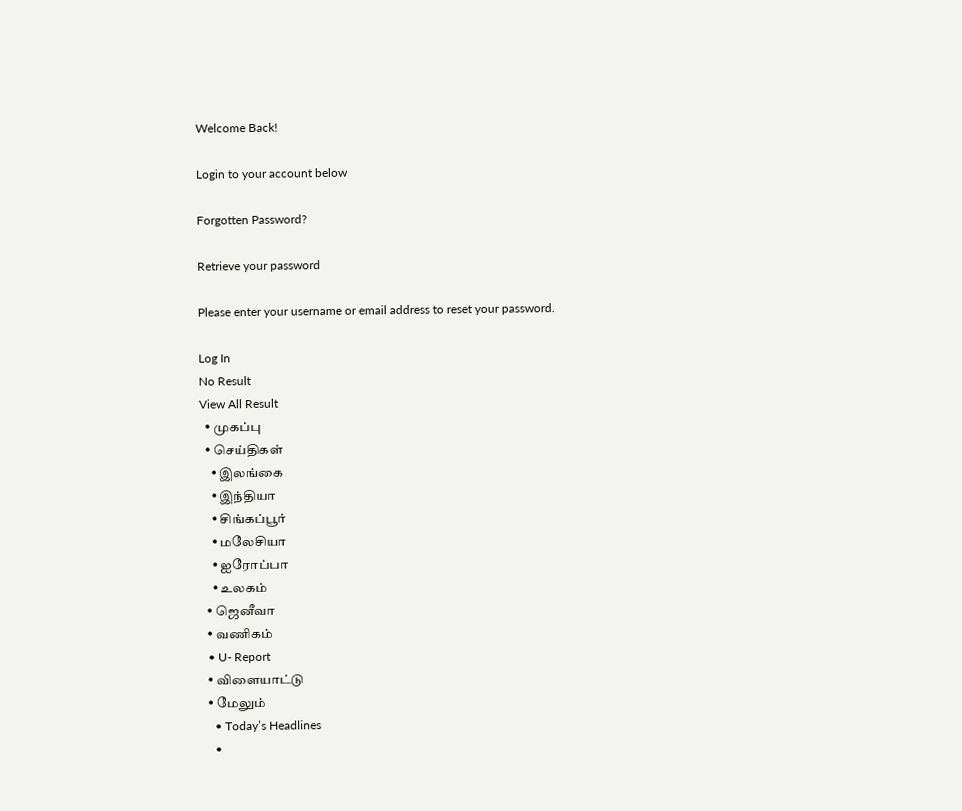Welcome Back!

Login to your account below

Forgotten Password?

Retrieve your password

Please enter your username or email address to reset your password.

Log In
No Result
View All Result
  • முகப்பு
  • செய்திகள்
    • இலங்கை
    • இந்தியா
    • சிங்கப்பூர்
    • மலேசியா
    • ஐரோப்பா
    • உலகம்
  • ஜெனீவா
  • வணிகம்
  • U- Report
  • விளையாட்டு
  • மேலும்
    • Today’s Headlines
    •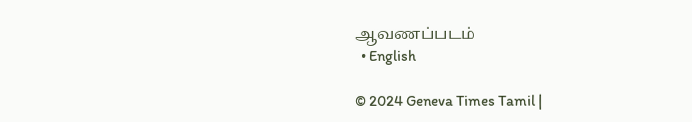ஆவணப்படம்
  • English

© 2024 Geneva Times Tamil |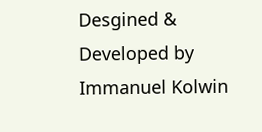Desgined & Developed by Immanuel Kolwin